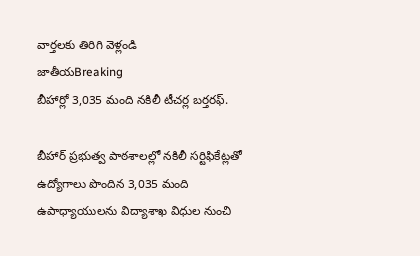వార్తలకు తిరిగి వెళ్లండి
జాతీయBreaking
బీహార్లో 3,035 మంది నకిలీ టీచర్ల బర్తరఫ్.

బీహార్ ప్రభుత్వ పాఠశాలల్లో నకిలీ సర్టిఫికేట్లతో ఉద్యోగాలు పొందిన 3,035 మంది ఉపాధ్యాయులను విద్యాశాఖ విధుల నుంచి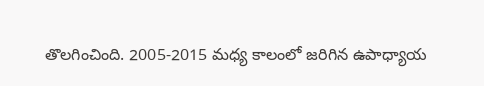తొలగించింది. 2005-2015 మధ్య కాలంలో జరిగిన ఉపాధ్యాయ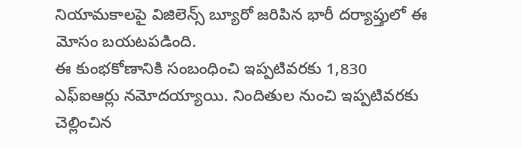నియామకాలపై విజిలెన్స్ బ్యూరో జరిపిన భారీ దర్యాప్తులో ఈ మోసం బయటపడింది.
ఈ కుంభకోణానికి సంబంధించి ఇప్పటివరకు 1,830 ఎఫ్ఐఆర్లు నమోదయ్యాయి. నిందితుల నుంచి ఇప్పటివరకు చెల్లించిన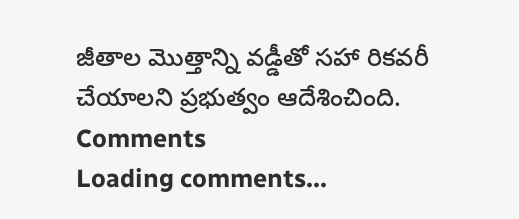జీతాల మొత్తాన్ని వడ్డీతో సహా రికవరీ చేయాలని ప్రభుత్వం ఆదేశించింది.
Comments
Loading comments...